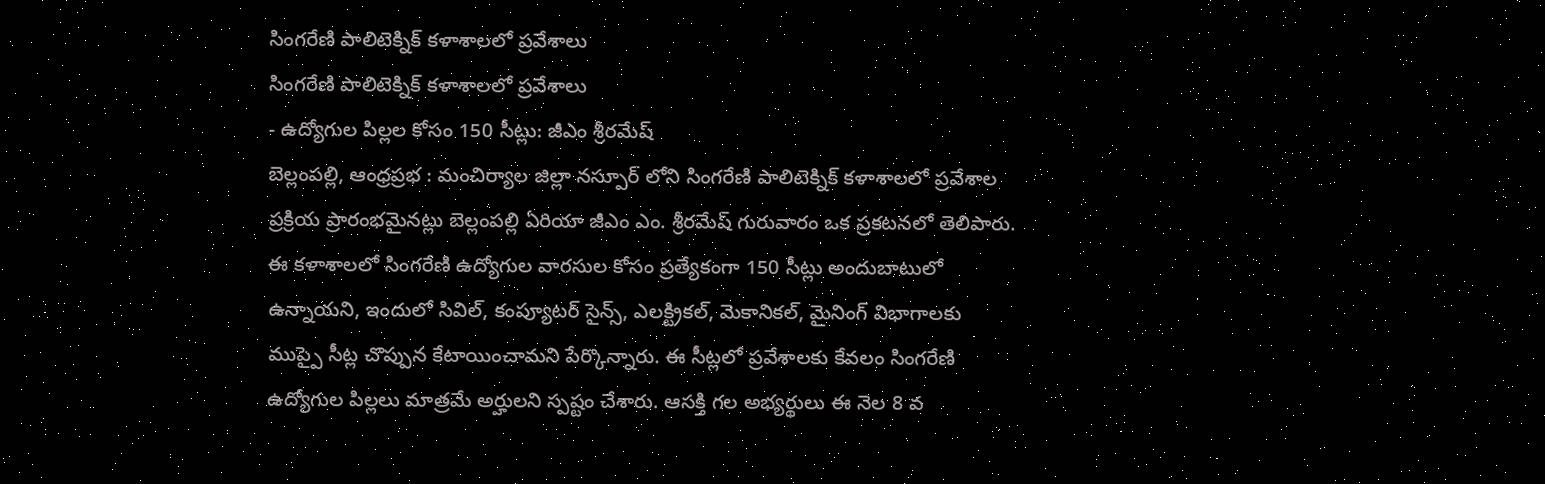సింగరేణి పాలిటెక్నిక్ కళాశాలలో ప్రవేశాలు
సింగరేణి పాలిటెక్నిక్ కళాశాలలో ప్రవేశాలు
- ఉద్యోగుల పిల్లల కోసం 150 సీట్లు: జీఎం శ్రీరమేష్
బెల్లంపల్లి, ఆంధ్రప్రభ : మంచిర్యాల జిల్లా నస్పూర్ లోని సింగరేణి పాలిటెక్నిక్ కళాశాలలో ప్రవేశాల ప్రక్రియ ప్రారంభమైనట్లు బెల్లంపల్లి ఏరియా జీఎం ఎం. శ్రీరమేష్ గురువారం ఒక ప్రకటనలో తెలిపారు. ఈ కళాశాలలో సింగరేణి ఉద్యోగుల వారసుల కోసం ప్రత్యేకంగా 150 సీట్లు అందుబాటులో ఉన్నాయని, ఇందులో సివిల్, కంప్యూటర్ సైన్స్, ఎలక్ట్రికల్, మెకానికల్, మైనింగ్ విభాగాలకు ముప్పై సీట్ల చొప్పున కేటాయించామని పేర్కొన్నారు. ఈ సీట్లలో ప్రవేశాలకు కేవలం సింగరేణి ఉద్యోగుల పిల్లలు మాత్రమే అర్హులని స్పష్టం చేశారు. ఆసక్తి గల అభ్యర్థులు ఈ నెల 8 వ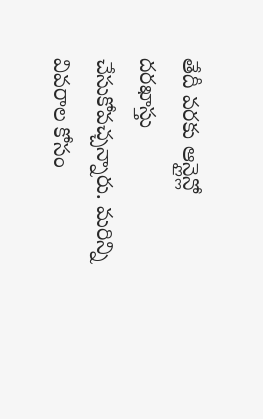తేదీ వరకు ఆన్లైన్లో దరఖాస్తు చేసుకోవచ్చన్నారు. మరిన్ని వివరాల కోసం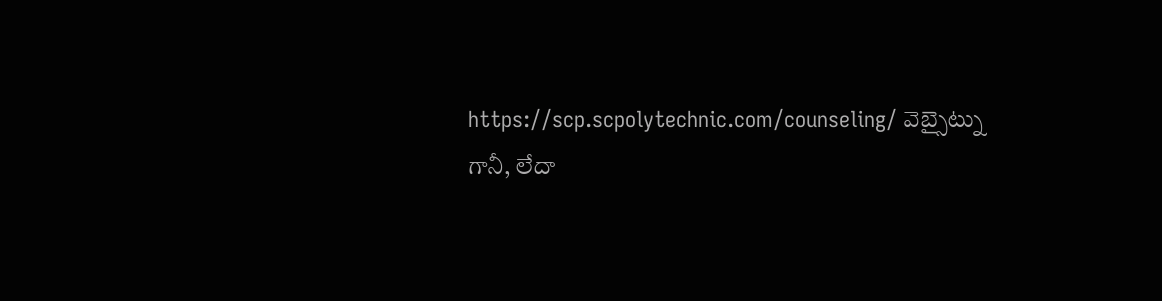https://scp.scpolytechnic.com/counseling/ వెబ్సైట్ను గానీ, లేదా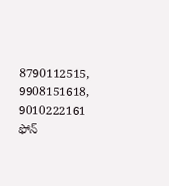8790112515, 9908151618, 9010222161 ఫోన్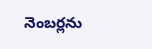నెంబర్లను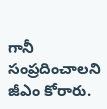గానీ సంప్రదించాలని జీఎం కోరారు.